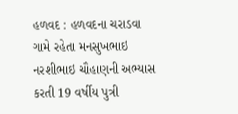હળવદ : હળવદના ચરાડવા ગામે રહેતા મનસુખભાઇ નરશીભાઇ ચૌહાણની અભ્યાસ કરતી 19 વર્ષીય પુત્રી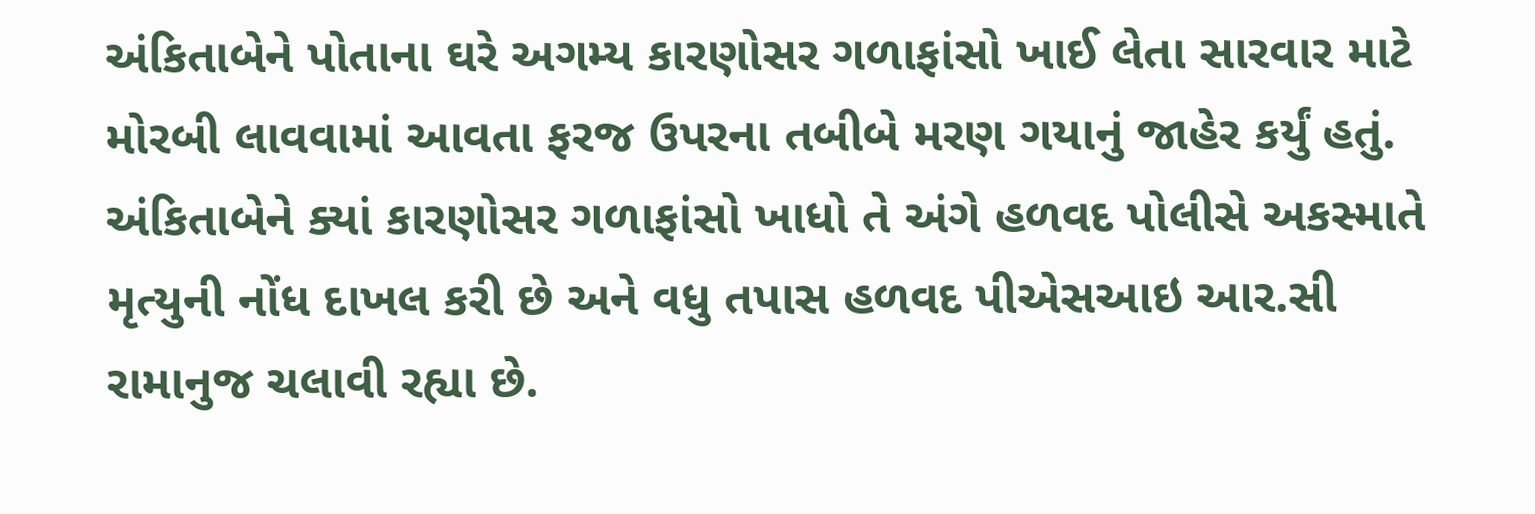અંકિતાબેને પોતાના ઘરે અગમ્ય કારણોસર ગળાફાંસો ખાઈ લેતા સારવાર માટે મોરબી લાવવામાં આવતા ફરજ ઉપરના તબીબે મરણ ગયાનું જાહેર કર્યું હતું. અંકિતાબેને ક્યાં કારણોસર ગળાફાંસો ખાધો તે અંગે હળવદ પોલીસે અકસ્માતે મૃત્યુની નોંધ દાખલ કરી છે અને વધુ તપાસ હળવદ પીએસઆઇ આર.સી રામાનુજ ચલાવી રહ્યા છે.